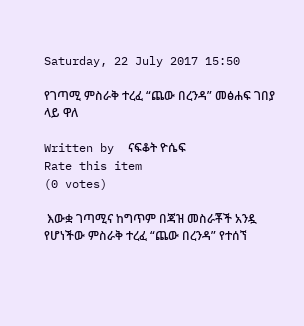Saturday, 22 July 2017 15:50

የገጣሚ ምስራቅ ተረፈ “ጨው በረንዳ” መፅሐፍ ገበያ ላይ ዋለ

Written by  ናፍቆት ዮሴፍ
Rate this item
(0 votes)

 እውቋ ገጣሚና ከግጥም በጃዝ መስራቾች አንዷ የሆነችው ምስራቅ ተረፈ “ጨው በረንዳ” የተሰኘ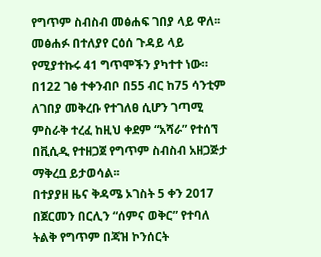የግጥም ስብስብ መፅሐፍ ገበያ ላይ ዋለ፡፡ መፅሐፉ በተለያየ ርዕሰ ጉዳይ ላይ የሚያተኩሩ 41 ግጥሞችን ያካተተ ነው። በ122 ገፅ ተቀንብቦ በ55 ብር ከ75 ሳንቲም ለገበያ መቅረቡ የተገለፀ ሲሆን ገጣሚ ምስራቅ ተረፈ ከዚህ ቀደም “አሻራ” የተሰኘ በቪሲዲ የተዘጋጀ የግጥም ስብስብ አዘጋጅታ ማቅረቧ ይታወሳል፡፡
በተያያዘ ዜና ቅዳሜ ኦገስት 5 ቀን 2017 በጀርመን በርሊን “ሰምና ወቅር” የተባለ ትልቅ የግጥም በጃዝ ኮንሰርት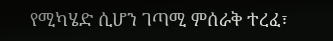የሚካሄድ ሲሆን ገጣሚ ምሰራቅ ተረፈ፣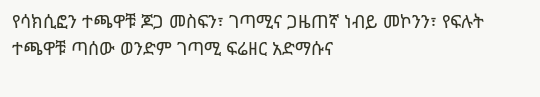የሳክሲፎን ተጫዋቹ ጆጋ መስፍን፣ ገጣሚና ጋዜጠኛ ነብይ መኮንን፣ የፍሉት ተጫዋቹ ጣሰው ወንድም ገጣሚ ፍሬዘር አድማሱና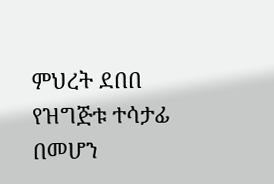ምህረት ደበበ የዝግጅቱ ተሳታፊ በመሆን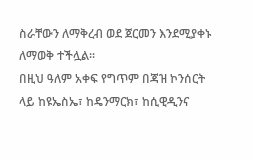ስራቸውን ለማቅረብ ወደ ጀርመን እንደሚያቀኑ ለማወቅ ተችሏል፡፡
በዚህ ዓለም አቀፍ የግጥም በጃዝ ኮንሰርት ላይ ከዩኤስኤ፣ ከዴንማርክ፣ ከሲዊዲንና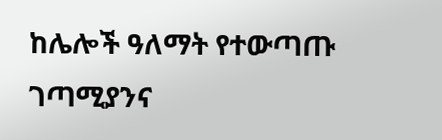ከሌሎች ዓለማት የተውጣጡ ገጣሚያንና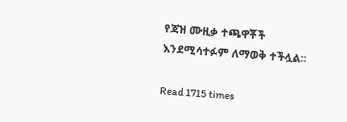የጃዝ ሙዚቃ ተጫዋቾች እንደሚሳተፉም ለማወቅ ተችሏል፡፡

Read 1715 times